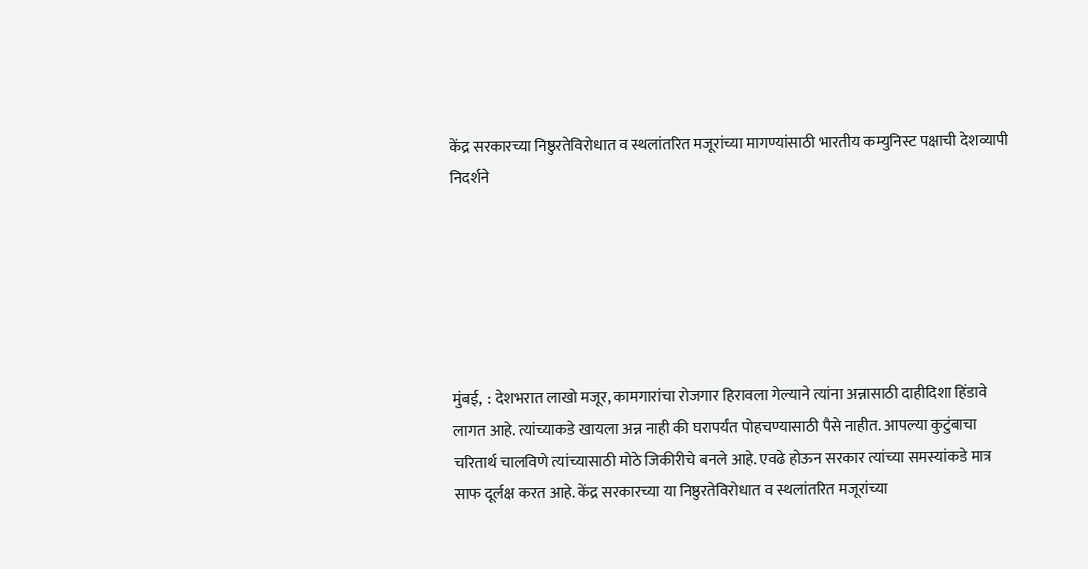केंद्र सरकारच्या निष्ठुरतेविरोधात व स्थलांतरित मजूरांच्या मागण्यांसाठी भारतीय कम्युनिस्ट पक्षाची देशव्यापी निदर्शने






मुंबई,  : देशभरात लाखो मजूर, कामगारांचा रोजगार हिरावला गेल्याने त्यांना अन्नासाठी दाहीदिशा हिंडावे लागत आहे. त्यांच्याकडे खायला अन्न नाही की घरापर्यंत पोहचण्यासाठी पैसे नाहीत. आपल्या कुटुंबाचा चरितार्थ चालविणे त्यांच्यासाठी मोठे जिकीरीचे बनले आहे. एवढे होऊन सरकार त्यांच्या समस्यांकडे मात्र साफ दूर्लक्ष करत आहे. केंद्र सरकारच्या या निष्ठुरतेविरोधात व स्थलांतरित मजूरांच्या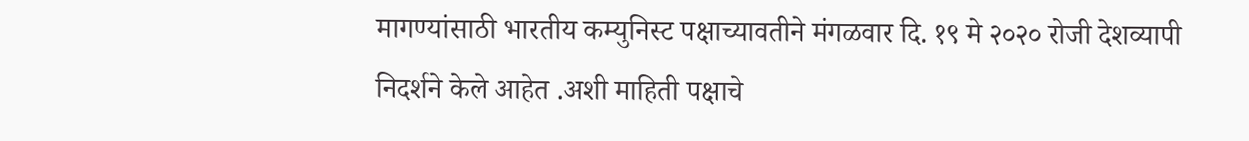मागण्यांसाठी भारतीय कम्युनिस्ट पक्षाच्यावतीने मंगळवार दि. १९ मे २०२० रोजी देशव्यापी निदर्शने केले आहेत .अशी माहिती पक्षाचे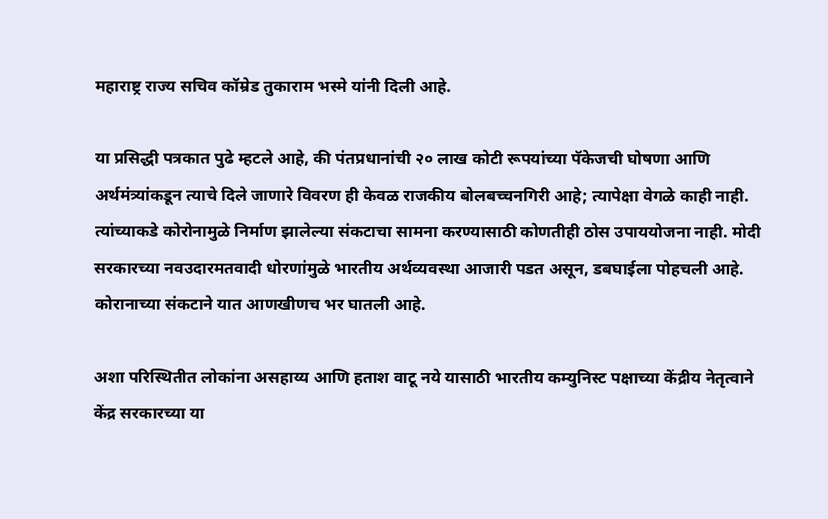महाराष्ट्र राज्य सचिव कॉम्रेड तुकाराम भस्मे यांनी दिली आहे.

या प्रसिद्धी पत्रकात पुढे म्हटले आहे, की पंतप्रधानांची २० लाख कोटी रूपयांच्या पॅकेजची घोषणा आणि अर्थमंत्र्यांकडून त्याचे दिले जाणारे विवरण ही केवळ राजकीय बोलबच्चनगिरी आहे; त्यापेक्षा वेगळे काही नाही. त्यांच्याकडे कोरोनामुळे निर्माण झालेल्या संकटाचा सामना करण्यासाठी कोणतीही ठोस उपाययोजना नाही. मोदी सरकारच्या नवउदारमतवादी धोरणांमुळे भारतीय अर्थव्यवस्था आजारी पडत असून, डबघाईला पोहचली आहे. कोरानाच्या संकटाने यात आणखीणच भर घातली आहे.

अशा परिस्थितीत लोकांना असहाय्य आणि हताश वाटू नये यासाठी भारतीय कम्युनिस्ट पक्षाच्या केंद्रीय नेतृत्वाने केंद्र सरकारच्या या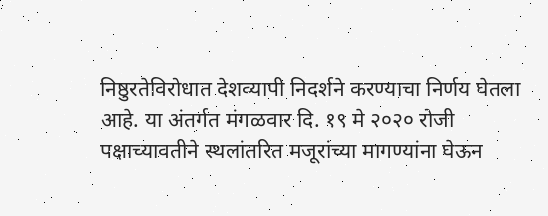निष्ठुरतेविरोधात देशव्यापी निदर्शने करण्याचा निर्णय घेतला आहे. या अंतर्गत मंगळवार दि. १९ मे २०२० रोजी पक्षाच्यावतीने स्थलांतरित मजूरांच्या मागण्यांना घेऊन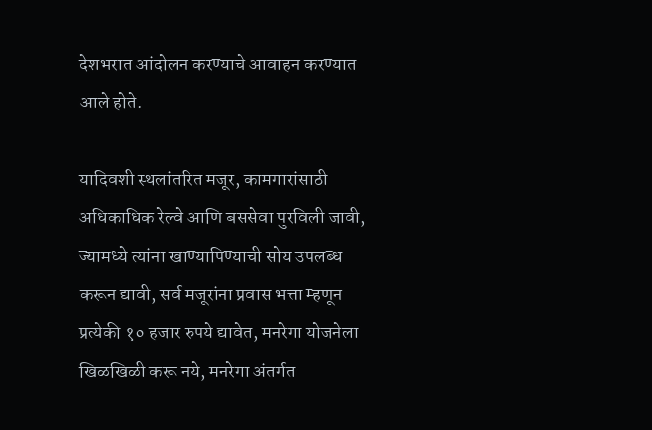देशभरात आंदोलन करण्याचे आवाहन करण्यात आले होते.

यादिवशी स्थलांतरित मजूर, कामगारांसाठी अधिकाधिक रेल्वे आणि बससेवा पुरविली जावी, ज्यामध्ये त्यांना खाण्यापिण्याची सोय उपलब्ध करून द्यावी, सर्व मजूरांना प्रवास भत्ता म्हणून प्रत्येकी १० हजार रुपये द्यावेत, मनरेगा योजनेला खिळखिळी करू नये, मनरेगा अंतर्गत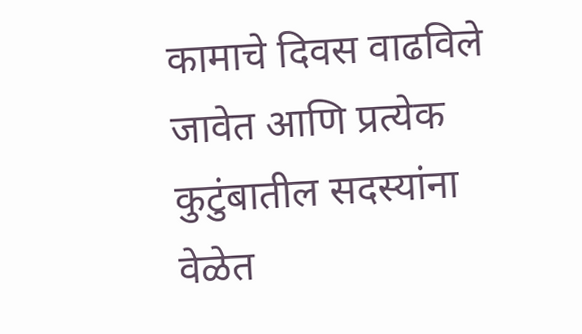कामाचे दिवस वाढविले जावेत आणि प्रत्येक कुटुंबातील सदस्यांना वेळेत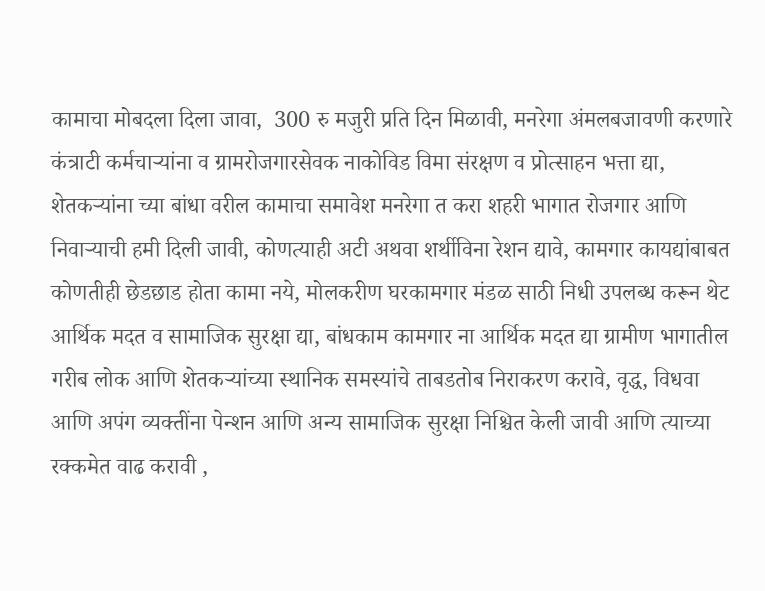कामाचा मोबदला दिला जावा,  300 रु मजुरी प्रति दिन मिळावी, मनरेगा अंमलबजावणी करणारे कंत्राटी कर्मचाऱ्यांना व ग्रामरोजगारसेवक नाकोविड विमा संरक्षण व प्रोत्साहन भत्ता द्या, शेतकऱ्यांना च्या बांधा वरील कामाचा समावेश मनरेगा त करा शहरी भागात रोजगार आणि निवाऱ्याची हमी दिली जावी, कोणत्याही अटी अथवा शर्थीविना रेशन द्यावे, कामगार कायद्यांबाबत कोणतीही छेडछाड होता कामा नये, मोलकरीण घरकामगार मंडळ साठी निधी उपलब्ध करून थेट आर्थिक मदत व सामाजिक सुरक्षा द्या, बांधकाम कामगार ना आर्थिक मदत द्या ग्रामीण भागातील गरीब लोक आणि शेतकऱ्यांच्या स्थानिक समस्यांचे ताबडतोब निराकरण करावे, वृद्ध, विधवा आणि अपंग व्यक्तींना पेन्शन आणि अन्य सामाजिक सुरक्षा निश्चित केली जावी आणि त्याच्या रक्कमेत वाढ करावी ,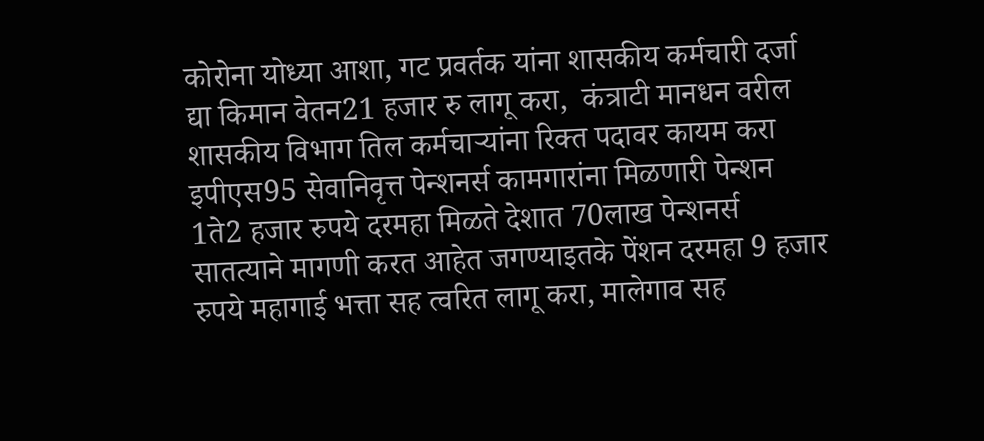कोरोना योध्या आशा, गट प्रवर्तक यांना शासकीय कर्मचारी दर्जा द्या किमान वेतन21 हजार रु लागू करा,  कंत्राटी मानधन वरील शासकीय विभाग तिल कर्मचाऱ्यांना रिक्त पदावर कायम करा
इपीएस95 सेवानिवृत्त पेन्शनर्स कामगारांना मिळणारी पेन्शन 1ते2 हजार रुपये दरमहा मिळते देशात 70लाख पेन्शनर्स सातत्याने मागणी करत आहेत जगण्याइतके पेंशन दरमहा 9 हजार रुपये महागाई भत्ता सह त्वरित लागू करा, मालेगाव सह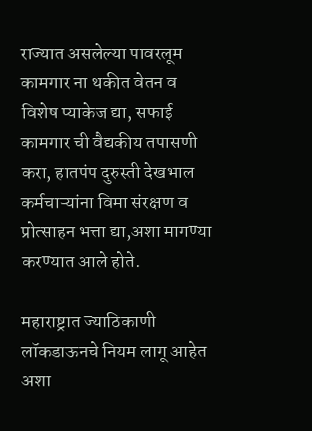राज्यात असलेल्या पावरलूम कामगार ना थकीत वेतन व विशेष प्याकेज द्या, सफाई कामगार ची वैद्यकीय तपासणी करा, हातपंप दुरुस्ती देखभाल कर्मचाऱ्यांना विमा संरक्षण व प्रोत्साहन भत्ता द्या,अशा मागण्या करण्यात आले होते.

महाराष्ट्रात ज्याठिकाणी लॉकडाऊनचे नियम लागू आहेत अशा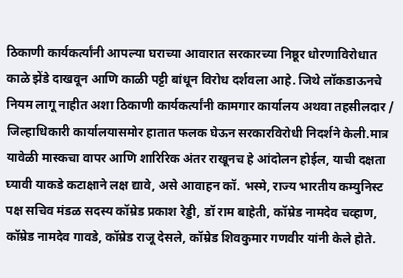ठिकाणी कार्यकर्त्यांनी आपल्या घराच्या आवारात सरकारच्या निष्ठूर धोरणाविरोधात काळे झेंडे दाखवून आणि काळी पट्टी बांधून विरोध दर्शवला आहे. जिथे लॉकडाऊनचे नियम लागू नाहीत अशा ठिकाणी कार्यकर्त्यांनी कामगार कार्यालय अथवा तहसीलदार / जिल्हाधिकारी कार्यालयासमोर हातात फलक घेऊन सरकारविरोधी निदर्शने केली.मात्र यावेळी मास्कचा वापर आणि शारिरिक अंतर राखूनच हे आंदोलन होईल, याची दक्षता घ्यावी याकडे कटाक्षाने लक्ष द्यावे, असे आवाहन कॉ. भस्मे, राज्य भारतीय कम्युनिस्ट पक्ष सचिव मंडळ सदस्य कॉम्रेड प्रकाश रेड्डी, डॉ राम बाहेती, कॉम्रेड नामदेव चव्हाण, कॉम्रेड नामदेव गावडे, कॉम्रेड राजू देसले, कॉम्रेड शिवकुमार गणवीर यांनी केले होते.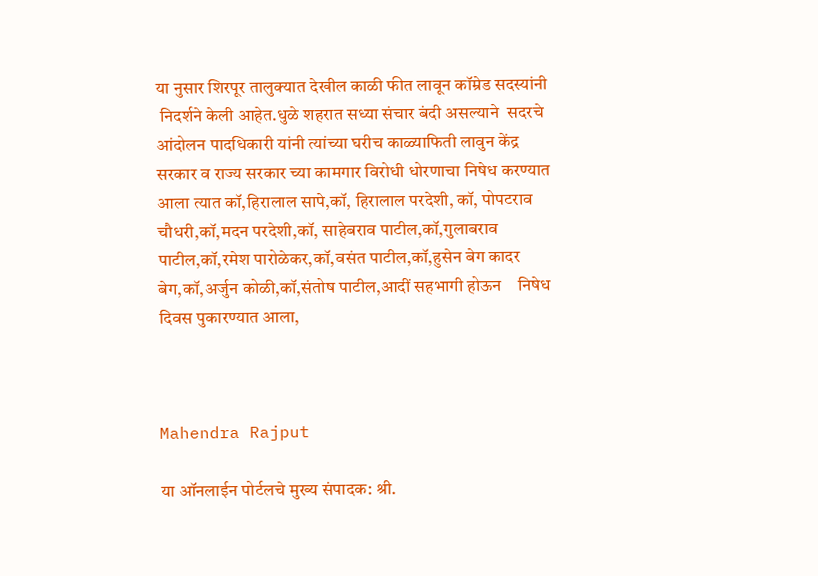या नुसार शिरपूर तालुक्यात देखील काळी फीत लावून कॉम्रेड सदस्यांनी
 निदर्शने केली आहेत.धुळे शहरात सध्या संचार बंदी असल्याने  सदरचे आंदोलन पादधिकारी यांनी त्यांच्या घरीच काळ्याफिती लावुन केंद्र सरकार व राज्य सरकार च्या कामगार विरोधी धोरणाचा निषेध करण्यात आला त्यात कॉ,हिरालाल सापे,कॉ, हिरालाल परदेशी, कॉ, पोपटराव चौधरी,कॉ,मदन परदेशी,कॉ, साहेबराव पाटील,कॉ,गुलाबराव‌ पाटील,कॉ,रमेश पारोळेकर,कॉ,वसंत पाटील,कॉ,हुसेन बेग कादर बेग,कॉ,अर्जुन कोळी,कॉ,संतोष पाटील,आदीं सहभागी होऊन    निषेध दिवस पुकारण्यात आला,



Mahendra Rajput

या ऑनलाईन पोर्टलचे मुख्य संपादक: श्री.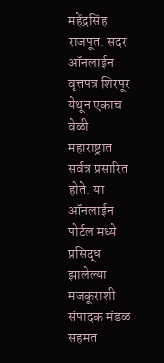महेंद्रसिंह राजपूत. सदर ऑनलाईन वृत्तपत्र शिरपूर येथून एकाच वेळी महाराष्ट्रात सर्वत्र प्रसारित होते. या ऑनलाईन पोर्टल मध्ये प्रसिद्ध झालेल्या मजकूराशी संपादक मंडळ सहमत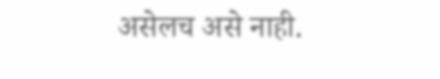असेलच असे नाही.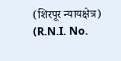(शिरपूर न्यायक्षेत्र) (R.N.I. No.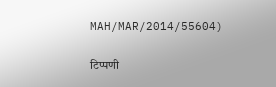MAH/MAR/2014/55604)

टिप्पणी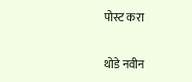पोस्ट करा

थोडे नवीन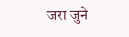जरा जुने